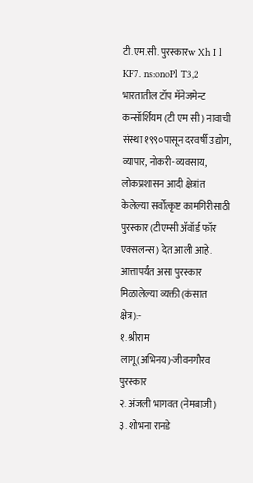टी.एम.सी. पुरस्कारw Xh I l KF7. ns:onoPl T3,2
भारतातील टॉप मॅनेजमेन्ट कन्सॉर्शियम (टी एम सी) नावाची संस्था १९९०पासून दरवर्षी उद्योग, व्यापार, नोकरी-व्यवसाय, लोकप्रशासन आदी क्षेत्रांत केलेल्या सर्वोत्कृष्ट कामगिरीसाठी पुरस्कार (टीएम्सी ॲवॉर्ड फॉर एक्सलन्स) देत आली आहे.
आत्तापर्यंत असा पुरस्कार मिळालेल्या व्यक्ती (कंसात क्षेत्र):-
१. श्रीराम लागू(अभिनय)-जीवनगौरव पुरस्कार
२. अंजली भागवत (नेमबाजी)
३. शोभना रानडे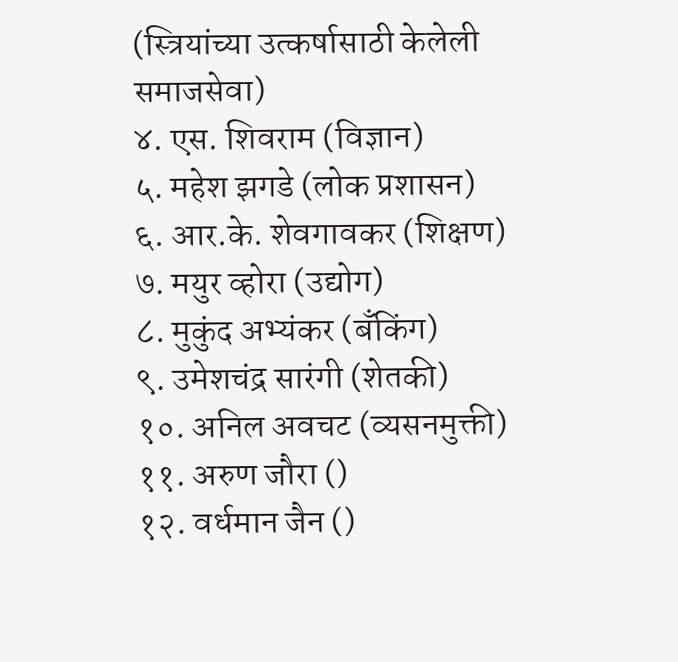(स्त्रियांच्या उत्कर्षासाठी केलेली समाजसेवा)
४. एस. शिवराम (विज्ञान)
५. महेश झगडे (लोक प्रशासन)
६. आर.के. शेवगावकर (शिक्षण)
७. मयुर व्होरा (उद्योग)
८. मुकुंद अभ्यंकर (बँकिंग)
९. उमेशचंद्र सारंगी (शेतकी)
१०. अनिल अवचट (व्यसनमुक्ती)
११. अरुण जौरा ()
१२. वर्धमान जैन ()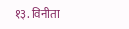१३. विनीता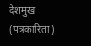देशमुख (पत्रकारिता)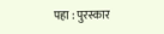पहा : पुरस्कार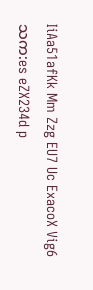IiAa51afKk Mm Zzg EU7 Uc ExacoX Vig6သက:es eZX234d p